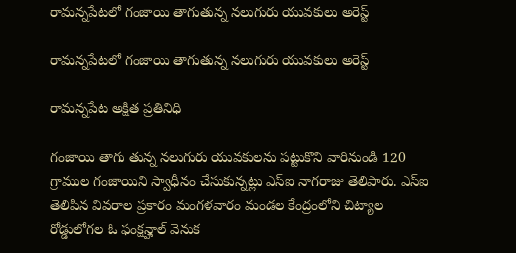రామన్నపేటలో గంజాయి తాగుతున్న నలుగురు యువకులు అరెస్ట్

రామన్నపేటలో గంజాయి తాగుతున్న నలుగురు యువకులు అరెస్ట్

రామన్నపేట అక్షిత ప్రతినిధి

గంజాయి తాగు తున్న నలుగురు యువకులను పట్టుకొని వారినుండి 120 గ్రాముల గంజాయిని స్వాధీనం చేసుకున్నట్లు ఎస్ఐ నాగరాజు తెలిపారు. ఎస్ఐ తెలిపిన వివరాల ప్రకారం మంగళవారం మండల కేంద్రంలోని చిట్యాల రోడ్డులోగల ఓ ఫంక్షన్హాల్ వెనుక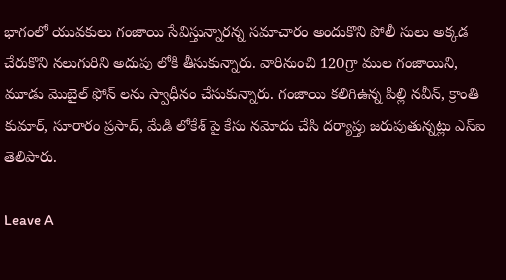భాగంలో యువకులు గంజాయి సేవిస్తున్నారన్న సమాచారం అందుకొని పోలీ సులు అక్కడ చేరుకొని నలుగురిని అదుపు లోకి తీసుకున్నారు. వారినుంచి 120గ్రా ముల గంజాయిని, మూడు మొబైల్ ఫోన్ లను స్వాధీనం చేసుకున్నారు. గంజాయి కలిగిఉన్న పిల్లి నవీన్, క్రాంతి కుమార్, సూరారం ప్రసాద్, మేడి లోకేశ్ పై కేసు నమోదు చేసి దర్యాప్తు జరుపుతున్నట్లు ఎస్ఐ తెలిపారు.

Leave A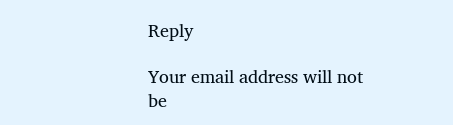Reply

Your email address will not be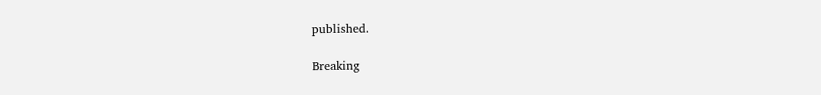published.

Breaking